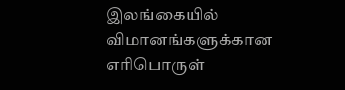இலங்கையில் விமானங்களுக்கான எரிபொருள்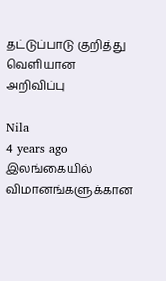தட்டுப்பாடு குறித்து வெளியான அறிவிப்பு

Nila
4 years ago
இலங்கையில் விமானங்களுக்கான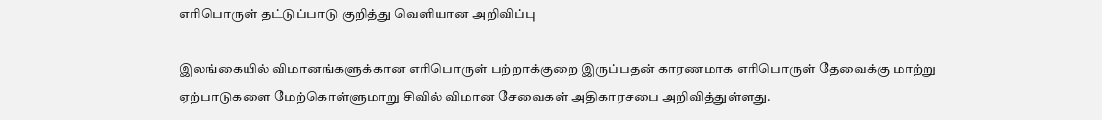எரிபொருள் தட்டுப்பாடு குறித்து வெளியான அறிவிப்பு

இலங்கையில் விமானங்களுக்கான எரிபொருள் பற்றாக்குறை இருப்பதன் காரணமாக எரிபொருள் தேவைக்கு மாற்று ஏற்பாடுகளை மேற்கொள்ளுமாறு சிவில் விமான சேவைகள் அதிகாரசபை அறிவித்துள்ளது.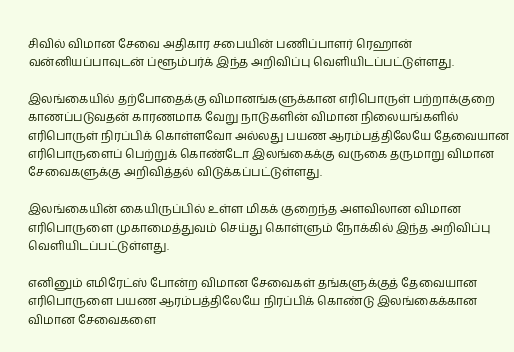சிவில் விமான சேவை அதிகார சபையின் பணிப்பாளர் ரெஹான் வன்னியப்பாவுடன் ப்ளூம்பர்க் இந்த அறிவிப்பு வெளியிடப்பட்டுள்ளது.

இலங்கையில் தற்போதைக்கு விமானங்களுக்கான எரிபொருள் பற்றாக்குறை காணப்படுவதன் காரணமாக வேறு நாடுகளின் விமான நிலையங்களில் எரிபொருள் நிரப்பிக் கொள்ளவோ அல்லது பயண ஆரம்பத்திலேயே தேவையான எரிபொருளைப் பெற்றுக் கொண்டோ இலங்கைக்கு வருகை தருமாறு விமான சேவைகளுக்கு அறிவித்தல் விடுக்கப்பட்டுள்ளது.

இலங்கையின் கையிருப்பில் உள்ள மிகக் குறைந்த அளவிலான விமான எரிபொருளை முகாமைத்துவம் செய்து கொள்ளும் நோக்கில் இந்த அறிவிப்பு வெளியிடப்பட்டுள்ளது.

எனினும் எமிரேட்ஸ் போன்ற விமான சேவைகள் தங்களுக்குத் தேவையான எரிபொருளை பயண ஆரம்பத்திலேயே நிரப்பிக் கொண்டு இலங்கைக்கான விமான சேவைகளை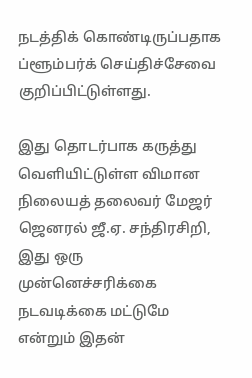நடத்திக் கொண்டிருப்பதாக ப்ளூம்பர்க் செய்திச்சேவை குறிப்பிட்டுள்ளது.

இது தொடர்பாக கருத்து வௌியிட்டுள்ள விமான நிலையத் தலைவர் மேஜர் ஜெனரல் ஜீ.ஏ. சந்திரசிறி, இது ஒரு முன்னெச்சரிக்கை நடவடிக்கை மட்டுமே என்றும் இதன்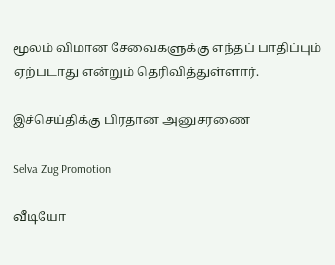மூலம் விமான சேவைகளுக்கு எந்தப் பாதிப்பும் ஏற்படாது என்றும் தெரிவித்துள்ளார்.

இச்செய்திக்கு பிரதான அனுசரணை

Selva Zug Promotion

வீடியோ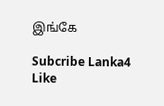இங்கே

Subcribe Lanka4
Like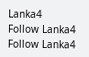Lanka4
Follow Lanka4
Follow Lanka4